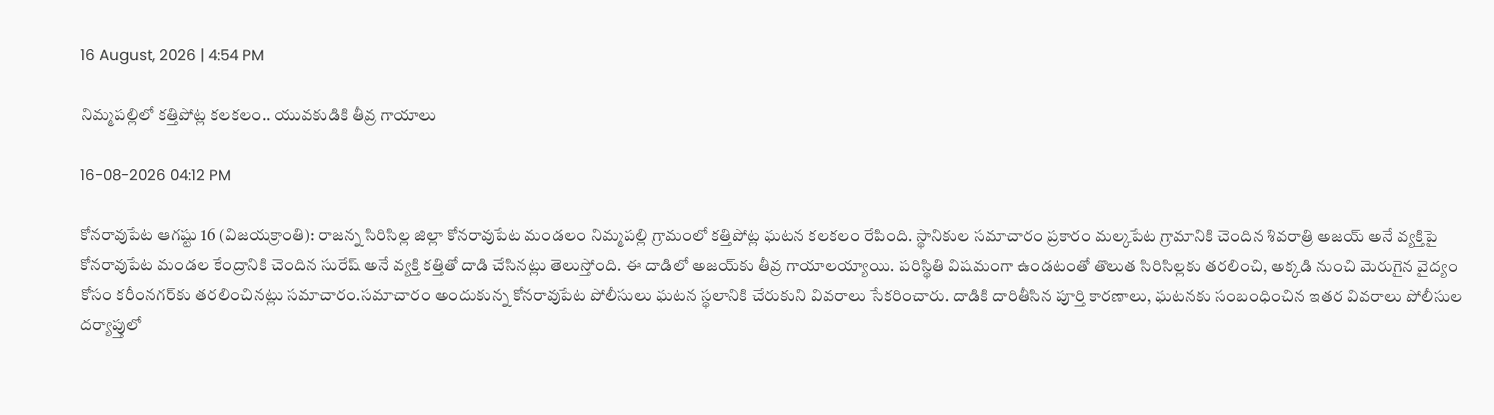16 August, 2026 | 4:54 PM

నిమ్మపల్లిలో కత్తిపోట్ల కలకలం.. యువకుడికి తీవ్ర గాయాలు

16-08-2026 04:12 PM

కోనరావుపేట ఆగష్టు 16 (విజయక్రాంతి): రాజన్న సిరిసిల్ల జిల్లా కోనరావుపేట మండలం నిమ్మపల్లి గ్రామంలో కత్తిపోట్ల ఘటన కలకలం రేపింది. స్థానికుల సమాచారం ప్రకారం మల్కపేట గ్రామానికి చెందిన శివరాత్రి అజయ్ అనే వ్యక్తిపై కోనరావుపేట మండల కేంద్రానికి చెందిన సురేష్ అనే వ్యక్తి కత్తితో దాడి చేసినట్లు తెలుస్తోంది. ఈ దాడిలో అజయ్‌కు తీవ్ర గాయాలయ్యాయి. పరిస్థితి విషమంగా ఉండటంతో తొలుత సిరిసిల్లకు తరలించి, అక్కడి నుంచి మెరుగైన వైద్యం కోసం కరీంనగర్‌కు తరలించినట్లు సమాచారం.సమాచారం అందుకున్న కోనరావుపేట పోలీసులు ఘటన స్థలానికి చేరుకుని వివరాలు సేకరించారు. దాడికి దారితీసిన పూర్తి కారణాలు, ఘటనకు సంబంధించిన ఇతర వివరాలు పోలీసుల దర్యాప్తులో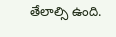తేలాల్సి ఉంది.